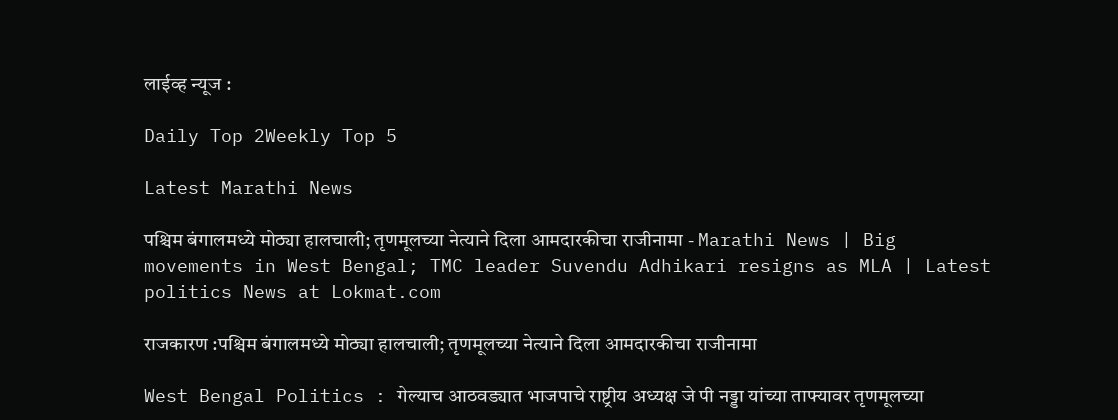लाईव्ह न्यूज :

Daily Top 2Weekly Top 5

Latest Marathi News

पश्चिम बंगालमध्ये मोठ्या हालचाली; तृणमूलच्या नेत्याने दिला आमदारकीचा राजीनामा - Marathi News | Big movements in West Bengal; TMC leader Suvendu Adhikari resigns as MLA | Latest politics News at Lokmat.com

राजकारण :पश्चिम बंगालमध्ये मोठ्या हालचाली; तृणमूलच्या नेत्याने दिला आमदारकीचा राजीनामा

West Bengal Politics : गेल्याच आठवड्यात भाजपाचे राष्ट्रीय अध्यक्ष जे पी नड्डा यांच्या ताफ्यावर तृणमूलच्या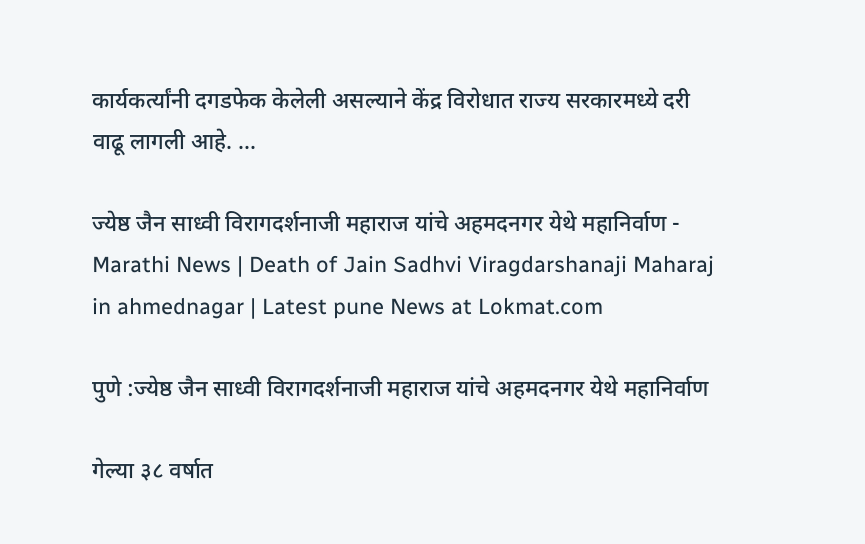कार्यकर्त्यांनी दगडफेक केलेली असल्याने केंद्र विरोधात राज्य सरकारमध्ये दरी वाढू लागली आहे. ...

ज्येष्ठ जैन साध्वी विरागदर्शनाजी महाराज यांचे अहमदनगर येथे महानिर्वाण - Marathi News | Death of Jain Sadhvi Viragdarshanaji Maharaj in ahmednagar | Latest pune News at Lokmat.com

पुणे :ज्येष्ठ जैन साध्वी विरागदर्शनाजी महाराज यांचे अहमदनगर येथे महानिर्वाण

गेल्या ३८ वर्षात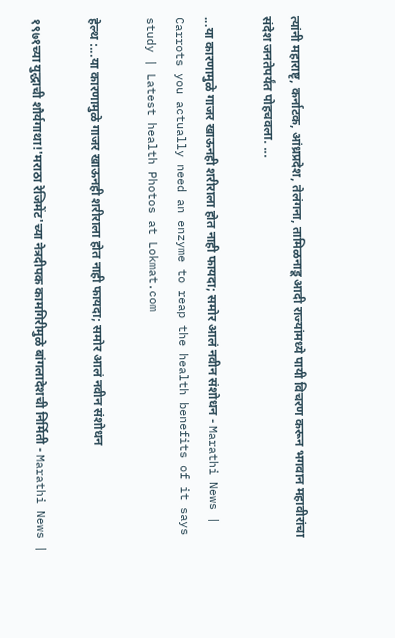त्यांनी महाराष्टृ, कर्नाटक, आंध्रप्रदेश, तेलंगना, तामिळनाडू आदी राज्यांमध्ये पायी विचरण करून भगवान महावीरांचा संदेश जनतेपर्यंत पोहचवला. ...

...या कारणामुळे गाजर खाऊनही शरीराला होत नाही फायदा; समोर आलं नवीन संशोधन - Marathi News | Carrots you actually need an enzyme to reap the health benefits of it says study | Latest health Photos at Lokmat.com

हेल्थ :...या कारणामुळे गाजर खाऊनही शरीराला होत नाही फायदा; समोर आलं नवीन संशोधन

१९७१च्या युद्धाची शौर्यगाथा!'मराठा रेजिमेंट'च्या नेत्रदीपक कामगिरीमुळे बांगलादेशची निर्मिती - Marathi News |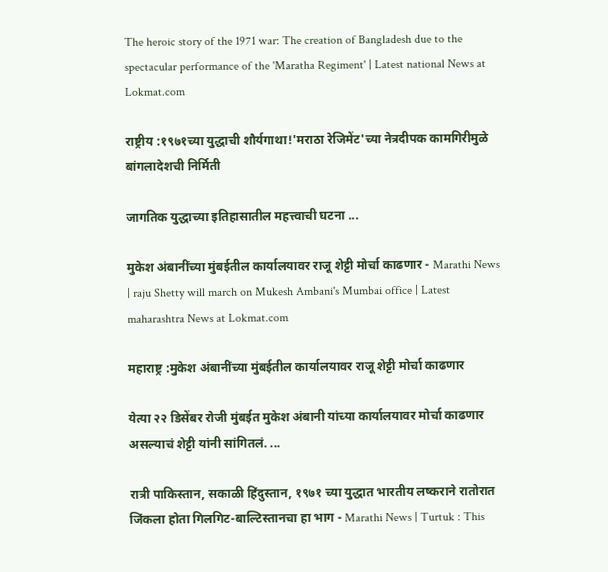The heroic story of the 1971 war: The creation of Bangladesh due to the spectacular performance of the 'Maratha Regiment' | Latest national News at Lokmat.com

राष्ट्रीय :१९७१च्या युद्धाची शौर्यगाथा!'मराठा रेजिमेंट'च्या नेत्रदीपक कामगिरीमुळे बांगलादेशची निर्मिती

जागतिक युद्धाच्या इतिहासातील महत्त्वाची घटना ...

मुकेश अंबानींच्या मुंबईतील कार्यालयावर राजू शेट्टी मोर्चा काढणार - Marathi News | raju Shetty will march on Mukesh Ambani's Mumbai office | Latest maharashtra News at Lokmat.com

महाराष्ट्र :मुकेश अंबानींच्या मुंबईतील कार्यालयावर राजू शेट्टी मोर्चा काढणार

येत्या २२ डिसेंबर रोजी मुंबईत मुकेश अंबानी यांच्या कार्यालयावर मोर्चा काढणार असल्याचं शेट्टी यांनी सांगितलं. ...

रात्री पाकिस्तान, सकाळी हिंदुस्तान, १९७१ च्या युद्धात भारतीय लष्कराने रातोरात जिंकला होता गिलगिट-बाल्टिस्तानचा हा भाग - Marathi News | Turtuk : This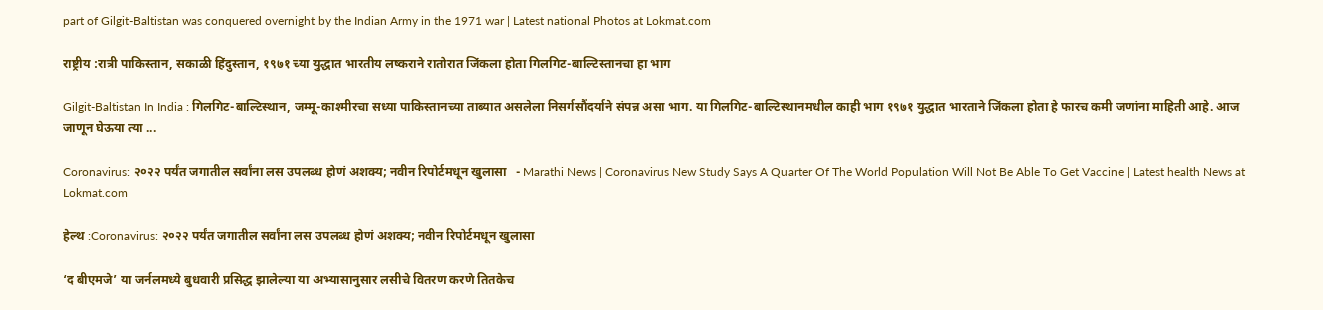part of Gilgit-Baltistan was conquered overnight by the Indian Army in the 1971 war | Latest national Photos at Lokmat.com

राष्ट्रीय :रात्री पाकिस्तान, सकाळी हिंदुस्तान, १९७१ च्या युद्धात भारतीय लष्कराने रातोरात जिंकला होता गिलगिट-बाल्टिस्तानचा हा भाग

Gilgit-Baltistan In India : गिलगिट-बाल्टिस्थान, जम्मू-काश्मीरचा सध्या पाकिस्तानच्या ताब्यात असलेला निसर्गसौंदर्याने संपन्न असा भाग. या गिलगिट-बाल्टिस्थानमधील काही भाग १९७१ युद्धात भारताने जिंकला होता हे फारच कमी जणांना माहिती आहे. आज जाणून घेऊया त्या ...

Coronavirus: २०२२ पर्यंत जगातील सर्वांना लस उपलब्ध होणं अशक्य; नवीन रिपोर्टमधून खुलासा   - Marathi News | Coronavirus New Study Says A Quarter Of The World Population Will Not Be Able To Get Vaccine | Latest health News at Lokmat.com

हेल्थ :Coronavirus: २०२२ पर्यंत जगातील सर्वांना लस उपलब्ध होणं अशक्य; नवीन रिपोर्टमधून खुलासा

‘द बीएमजे’ या जर्नलमध्ये बुधवारी प्रसिद्ध झालेल्या या अभ्यासानुसार लसीचे वितरण करणे तितकेच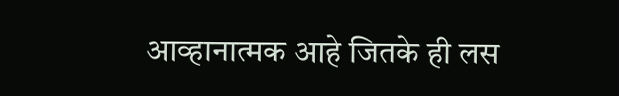आव्हानात्मक आहे जितके ही लस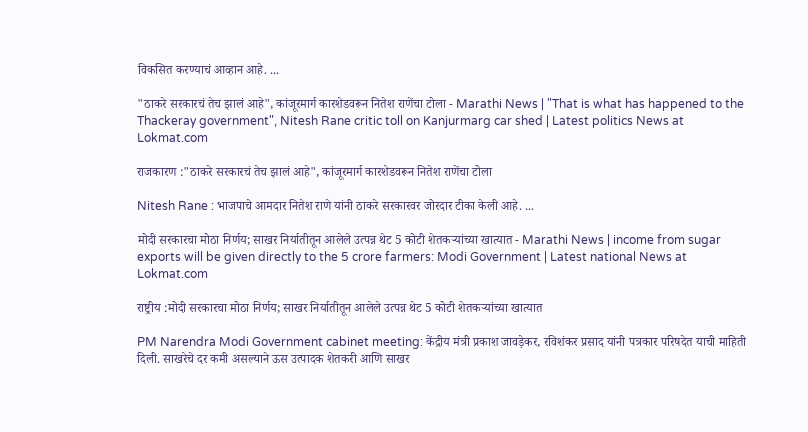विकसित करण्याचं आव्हान आहे. ...

"ठाकरे सरकारचं तेच झालं आहे", कांजूरमार्ग कारशेडवरून नितेश राणेंचा टोला - Marathi News | "That is what has happened to the Thackeray government", Nitesh Rane critic toll on Kanjurmarg car shed | Latest politics News at Lokmat.com

राजकारण :"ठाकरे सरकारचं तेच झालं आहे", कांजूरमार्ग कारशेडवरून नितेश राणेंचा टोला

Nitesh Rane : भाजपाचे आमदार नितेश राणे यांनी ठाकरे सरकारवर जोरदार टीका केली आहे. ...

मोदी सरकारचा मोठा निर्णय; साखर निर्यातीतून आलेले उत्पन्न थेट 5 कोटी शेतकऱ्यांच्या खात्यात - Marathi News | income from sugar exports will be given directly to the 5 crore farmers: Modi Government | Latest national News at Lokmat.com

राष्ट्रीय :मोदी सरकारचा मोठा निर्णय; साखर निर्यातीतून आलेले उत्पन्न थेट 5 कोटी शेतकऱ्यांच्या खात्यात

PM Narendra Modi Government cabinet meeting: केंद्रीय मंत्री प्रकाश जावड़ेकर, रविशंकर प्रसाद यांनी पत्रकार परिषदेत याची माहिती दिली. साखरेचे दर कमी असल्याने ऊस उत्पादक शेतकरी आणि साखर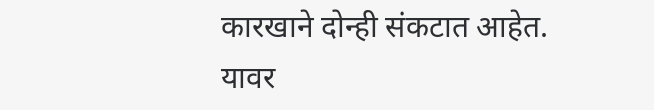कारखाने दोन्ही संकटात आहेत. यावर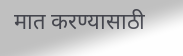मात करण्यासाठी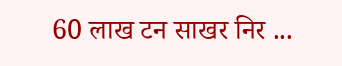60 लाख टन साखर निर ...